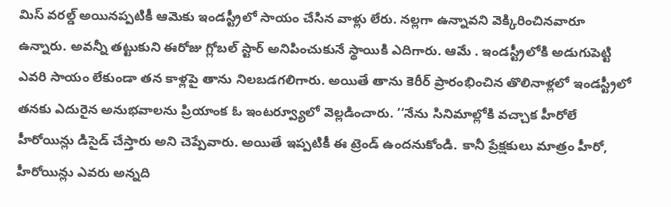మిస్ వరల్డ్ అయినప్పటికీ ఆమెకు ఇండస్ట్రీలో సాయం చేసిన వాళ్లు లేరు. నల్లగా ఉన్నావని వెక్కిరించినవారూ ఉన్నారు. అవన్నీ తట్టుకుని ఈరోజు గ్లోబల్ స్టార్ అనిపించుకునే స్థాయికి ఎదిగారు. ఆమే . ఇండస్ట్రీలోకి అడుగుపెట్టి ఎవరి సాయం లేకుండా తన కాళ్లపై తాను నిలబడగలిగారు. అయితే తాను కెరీర్ ప్రారంభించిన తొలినాళ్లలో ఇండస్ట్రీలో తనకు ఎదురైన అనుభవాలను ప్రియాంక ఓ ఇంటర్వ్యూలో వెల్లడించారు. ‘‘నేను సినిమాల్లోకి వచ్చాక హీరోలే హీరోయిన్లు డిసైడ్ చేస్తారు అని చెప్పేవారు. అయితే ఇప్పటికీ ఈ ట్రెండ్ ఉందనుకోండి. కానీ ప్రేక్షకులు మాత్రం హీరో, హీరోయిన్లు ఎవరు అన్నది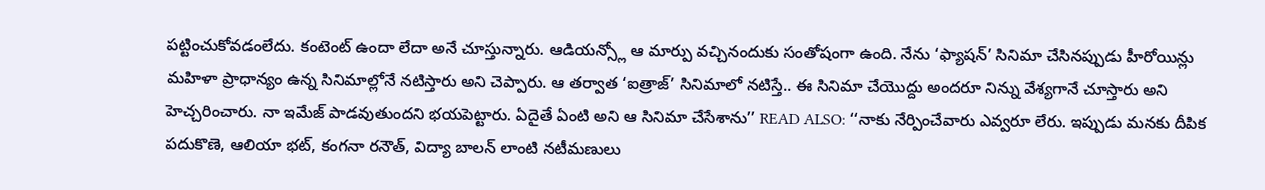పట్టించుకోవడంలేదు. కంటెంట్ ఉందా లేదా అనే చూస్తున్నారు. ఆడియన్స్లో ఆ మార్పు వచ్చినందుకు సంతోషంగా ఉంది. నేను ‘ఫ్యాషన్’ సినిమా చేసినప్పుడు హీరోయిన్లు మహిళా ప్రాధాన్యం ఉన్న సినిమాల్లోనే నటిస్తారు అని చెప్పారు. ఆ తర్వాత ‘ఐత్రాజ్’ సినిమాలో నటిస్తే.. ఈ సినిమా చేయొద్దు అందరూ నిన్ను వేశ్యగానే చూస్తారు అని హెచ్చరించారు. నా ఇమేజ్ పాడవుతుందని భయపెట్టారు. ఏదైతే ఏంటి అని ఆ సినిమా చేసేశాను’’ READ ALSO: ‘‘నాకు నేర్పించేవారు ఎవ్వరూ లేరు. ఇప్పుడు మనకు దీపిక పదుకొణె, ఆలియా భట్, కంగనా రనౌత్, విద్యా బాలన్ లాంటి నటీమణులు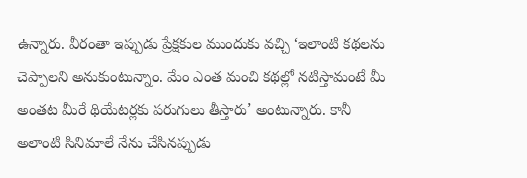ఉన్నారు. వీరంతా ఇప్పుడు ప్రేక్షకుల ముందుకు వచ్చి ‘ఇలాంటి కథలను చెప్పాలని అనుకుంటున్నాం. మేం ఎంత మంచి కథల్లో నటిస్తామంటే మీ అంతట మీరే థియేటర్లకు పరుగులు తీస్తారు’ అంటున్నారు. కానీ అలాంటి సినిమాలే నేను చేసినప్పుడు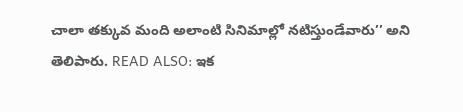చాలా తక్కువ మంది అలాంటి సినిమాల్లో నటిస్తుండేవారు’’ అని తెలిపారు. READ ALSO: ఇక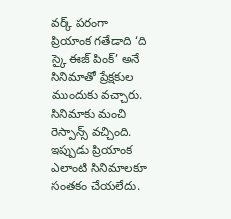వర్క్ పరంగా ప్రియాంక గతేడాది ‘ది స్కై ఈజ్ పింక్’ అనే సినిమాతో ప్రేక్షకుల ముందుకు వచ్చారు. సినిమాకు మంచి రెస్పాన్స్ వచ్చింది. ఇప్పుడు ప్రియాంక ఎలాంటి సినిమాలకూ సంతకం చేయలేదు.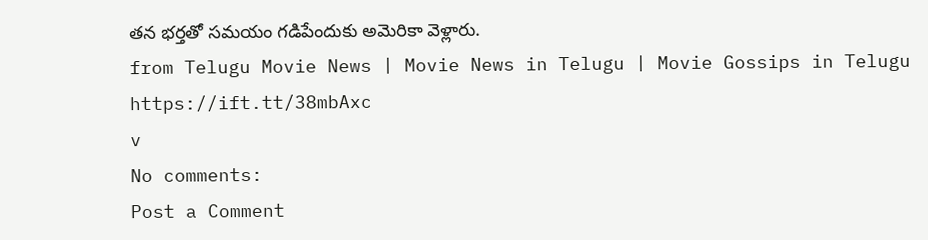తన భర్తతో సమయం గడిపేందుకు అమెరికా వెళ్లారు.
from Telugu Movie News | Movie News in Telugu | Movie Gossips in Telugu https://ift.tt/38mbAxc
v
No comments:
Post a Comment